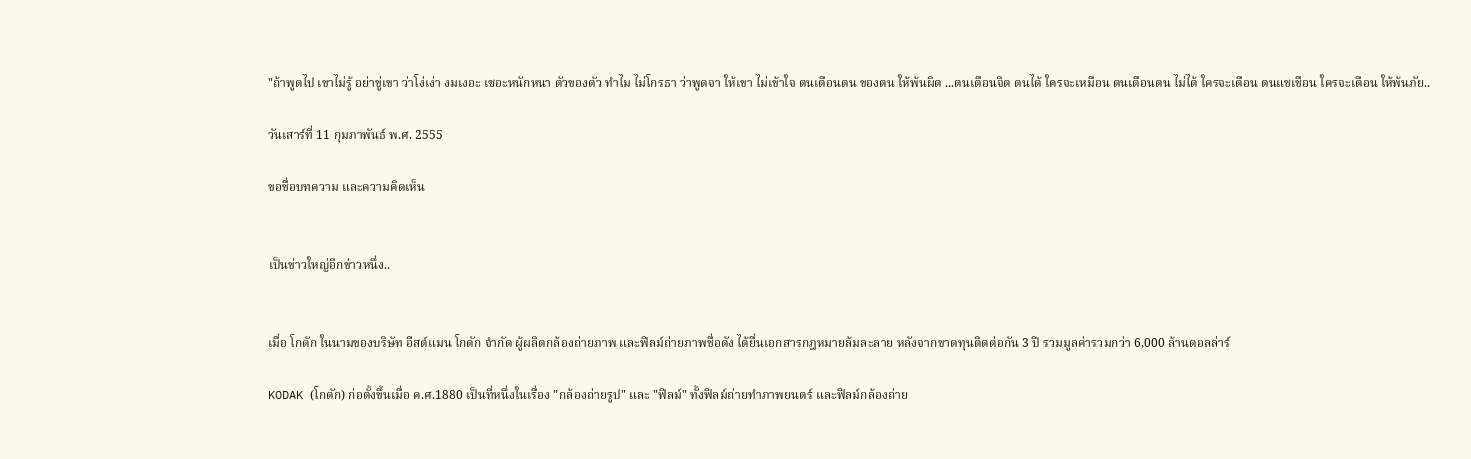"ถ้าพูดไป เขาไม่รู้ อย่าขู่เขา ว่าโง่เง่า งมเงอะ เซอะหนักหนา ตัวของตัว ทำไม ไม่โกรธา ว่าพูดจา ให้เขา ไม่เข้าใจ ตนเตือนตน ของตน ให้พ้นผิด ...ตนเตือนจิต ตนได้ ใครจะเหมือน ตนเตือนตน ไม่ได้ ใครจะเตือน ตนแชเชือน ใครจะเตือน ให้พ้นภัย..

วันเสาร์ที่ 11 กุมภาพันธ์ พ.ศ. 2555

ขอชื่อบทความ และความคิดเห็น


เป็นข่าวใหญ่อีกข่าวหนึ่ง..


เมื่อ โกดัก ในนามของบริษัท อีสต์แมน โกดัก จำกัด ผู้ผลิตกล้องถ่ายภาพ และฟิลม์ถ่ายภาพชื่อดัง ได้ยื่นเอกสารกฎหมายล้มละลาย หลังจากขาดทุนติดต่อกัน 3 ปี รวมมูลค่ารวมกว่า 6,000 ล้านดอลล่าร์

KODAK (โกดัก) ก่อตั้งขึ้นเมื่อ ค.ศ.1880 เป็นที่หนึ่งในเรื่อง "กล้องถ่ายรูป" และ "ฟิลม์" ทั้งฟิลม์ถ่ายทำภาพยนตร์ และฟิลม์กล้องถ่าย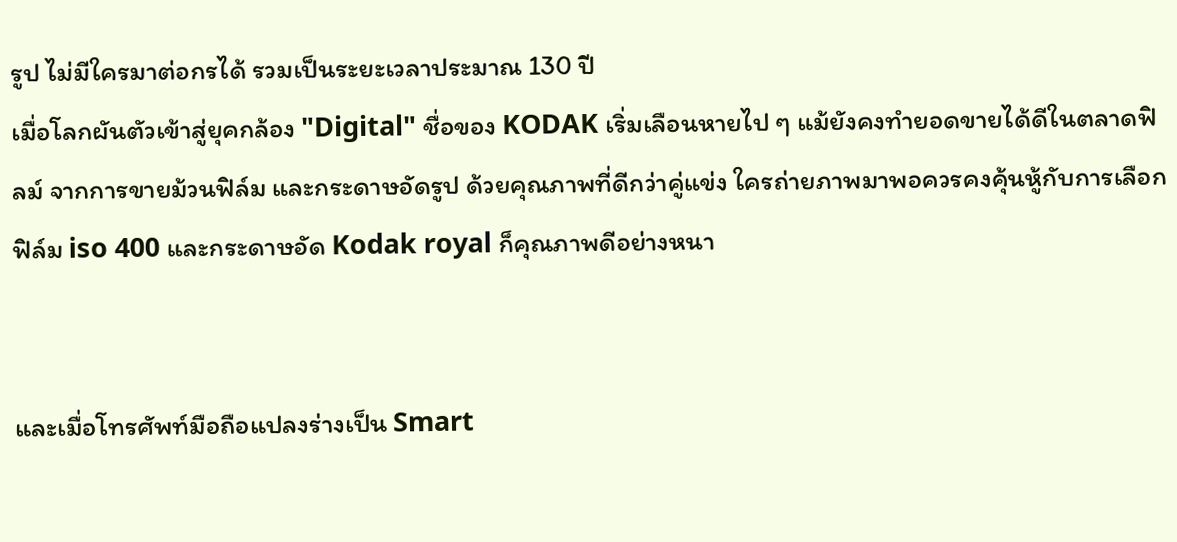รูป ไม่มีใครมาต่อกรได้ รวมเป็นระยะเวลาประมาณ 130 ปี
เมื่อโลกผันตัวเข้าสู่ยุคกล้อง "Digital" ชื่อของ KODAK เริ่มเลือนหายไป ๆ แม้ยังคงทำยอดขายได้ดีในตลาดฟิลม์ จากการขายม้วนฟิล์ม และกระดาษอัดรูป ด้วยคุณภาพที่ดีกว่าคู่แข่ง ใครถ่ายภาพมาพอควรคงคุ้นหู้กับการเลือกฟิล์ม iso 400 และกระดาษอัด Kodak royal ก็คุณภาพดีอย่างหนา


และเมื่อโทรศัพท์มือถือแปลงร่างเป็น Smart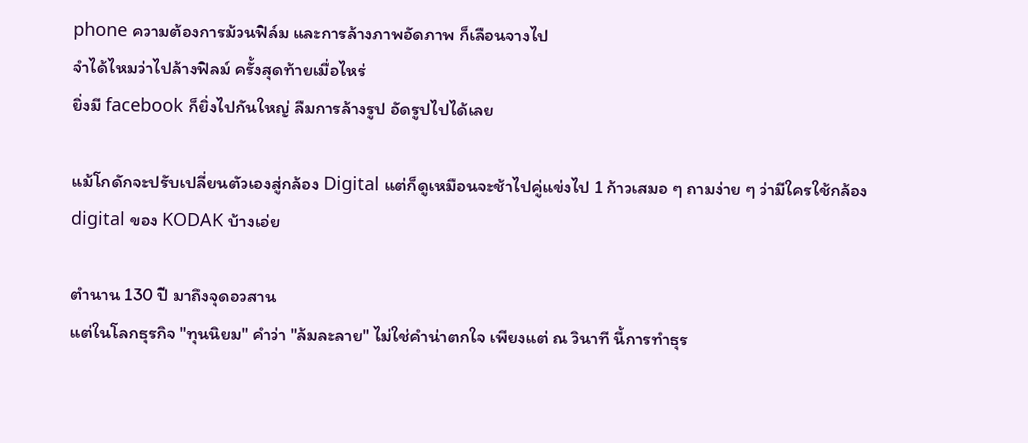phone ความต้องการม้วนฟิล์ม และการล้างภาพอัดภาพ ก็เลือนจางไป
จำได้ไหมว่าไปล้างฟิลม์ ครั้งสุดท้ายเมื่อไหร่
ยิ่งมี facebook ก็ยิ่งไปกันใหญ่ ลืมการล้างรูป อัดรูปไปได้เลย

แม้โกดักจะปรับเปลี่ยนตัวเองสู่กล้อง Digital แต่ก็ดูเหมือนจะช้าไปคู่แข่งไป 1 ก้าวเสมอ ๆ ถามง่าย ๆ ว่ามีใครใช้กล้อง digital ของ KODAK บ้างเอ่ย

ตำนาน 130 ปี มาถึงจุดอวสาน
แต่ในโลกธุรกิจ "ทุนนิยม" คำว่า "ล้มละลาย" ไม่ใช่คำน่าตกใจ เพียงแต่ ณ วินาที นี้การทำธุร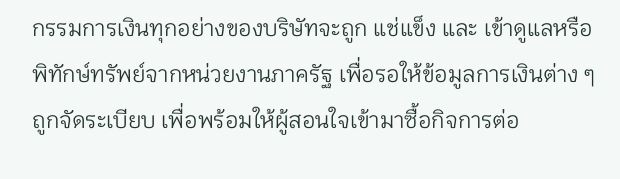กรรมการเงินทุกอย่างของบริษัทจะถูก แช่แข็ง และ เข้าดูแลหรือพิทักษ์ทรัพย์จากหน่วยงานภาครัฐ เพื่อรอให้ข้อมูลการเงินต่าง ๆ ถูกจัดระเบียบ เพื่อพร้อมให้ผู้สอนใจเข้ามาซื้อกิจการต่อ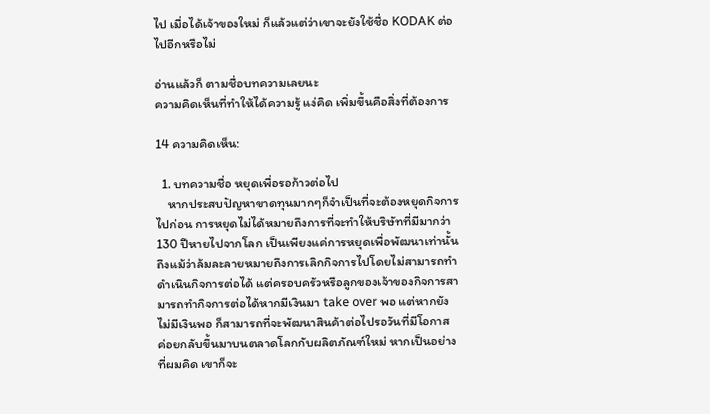ไป เมื่อได้เจ้าของใหม่ ก็แล้วแต่ว่าเขาจะยังใช้ชื่อ KODAK ต่อไปอีกหรือไม่

อ่านแล้วก็ ตามชื่อบทความเลยนะ
ความคิดเห็นที่ทำให้ได้ความรู้ แง่คิด เพิ่มขึ้นคือสิ่งที่ต้องการ

14 ความคิดเห็น:

  1. บทความชื่อ หยุดเพื่อรอก้าวต่อไป
    หากประสบปัญหาขาดทุนมากๆก็จำเป็นที่จะต้องหยุดกิจการไปก่อน การหยุดไม่ได้หมายถึงการที่จะทำให้บริษัทที่มีมากว่า 130 ปีหายไปจากโลก เป็นเพียงแค่การหยุดเพื่อพัฒนาเท่านั้น ถึงแม้ว่าล้มละลายหมายถึงการเลิกกิจการไปโดยไม่สามารถทำดำเนินกิจการต่อได้ แต่ครอบครัวหรือลูกของเจ้าของกิจการสามารถทำกิจการต่อได้หากมีเงินมา take over พอ แต่หากยังไม่มีเงินพอ ก็สามารถที่จะพัฒนาสินค้าต่อไปรอวันที่มีโอกาส ค่อยกลับขึ้นมาบนตลาดโลกกับผลิตภัณฑ์ใหม่ หากเป็นอย่างที่ผมคิด เขาก็จะ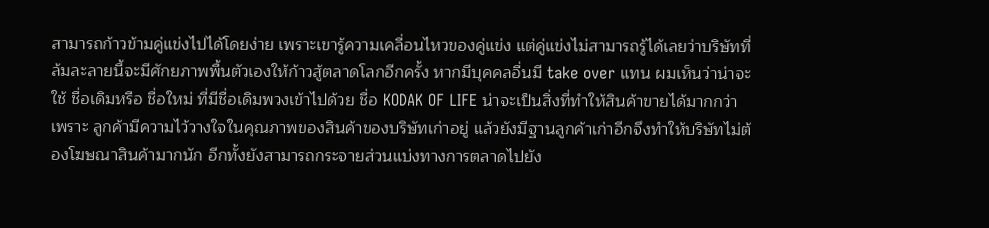สามารถก้าวข้ามคู่แข่งไปได้โดยง่าย เพราะเขารู้ความเคลื่อนไหวของคู่แข่ง แต่คู่แข่งไม่สามารถรู้ได้เลยว่าบริษัทที่ล้มละลายนี้จะมีศักยภาพพื้นตัวเองให้ก้าวสู้ตลาดโลกอีกครั้ง หากมีบุคคลอื่นมี take over แทน ผมเห็นว่าน่าจะใช้ ชื่อเดิมหรือ ชื่อใหม่ ที่มีชื่อเดิมพวงเข้าไปด้วย ชื่อ KODAK OF LIFE น่าจะเป็นสิ่งที่ทำให้สินค้าขายได้มากกว่า เพราะ ลูกค้ามีความไว้วางใจในคุณภาพของสินค้าของบริษัทเก่าอยู่ แล้วยังมีฐานลูกค้าเก่าอีกจึงทำให้บริษัทไม่ต้องโฆษณาสินค้ามากนัก อีกทั้งยังสามารถกระจายส่วนแบ่งทางการตลาดไปยัง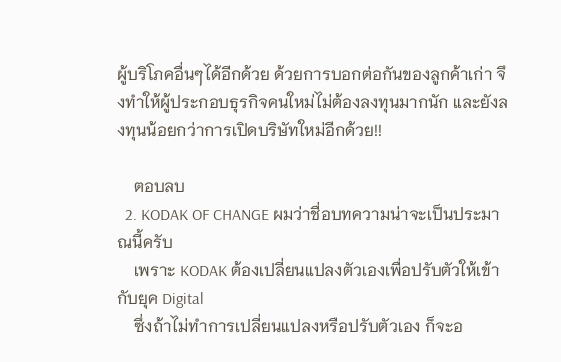ผู้บริโภคอื่นๆได้อีกด้วย ด้วยการบอกต่อกันของลูกค้าเก่า จึงทำให้ผู้ประกอบธุรกิจคนใหม่ไม่ต้องลงทุนมากนัก และยังลงทุนน้อยกว่าการเปิดบริษัทใหม่อีกด้วย!!

    ตอบลบ
  2. KODAK OF CHANGE ผมว่าชื่อบทความน่าจะเป็นประมาณนี้ครับ
    เพราะ KODAK ต้องเปลี่ยนแปลงตัวเองเพื่อปรับตัวให้เข้ากับยุค Digital
    ซึ่งถ้าไม่ทำการเปลี่ยนแปลงหรือปรับตัวเอง ก็จะอ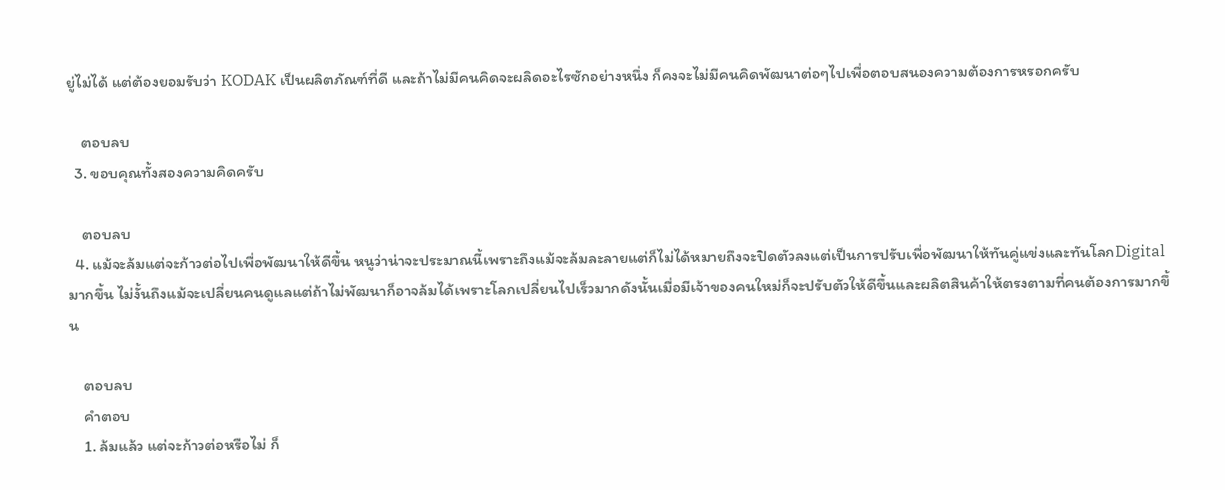ยู่ไม่ได้ แต่ต้องยอมรับว่า KODAK เป็นผลิตภัณฑ์ที่ดี และถ้าไม่มีคนคิดจะผลิดอะไรซักอย่างหนึ่ง ก็คงจะไม่มีคนคิดพัฒนาต่อๆไปเพื่อตอบสนองความต้องการหรอกครับ

    ตอบลบ
  3. ขอบคุณทั้งสองความคิดครับ

    ตอบลบ
  4. แม้จะล้มแต่จะก้าวต่อไปเพื่อพัฒนาให้ดีขึ้น หนูว่าน่าจะประมาณนี้เพราะถึงแม้จะล้มละลายแต่ก็ไม่ได้หมายถึงจะปิดตัวลงแต่เป็นการปรับเพื่อพัฒนาให้ทันคู่แข่งและทันโลกDigitalมากขึ้น ไม่งั้นถึงแม้จะเปลี่ยนคนดูแลแต่ถ้าไม่พัฒนาก็อาจล้มได้เพราะโลกเปลี่ยนไปเร็วมากดังนั้นเมื่อมีเจ้าของคนใหม่ก็จะปรับตัวให้ดีขึ้นและผลิตสินค้าให้ตรงตามที่คนต้องการมากขึ้น

    ตอบลบ
    คำตอบ
    1. ล้มแล้ว แต่จะก้าวต่อหรือไม่ ก็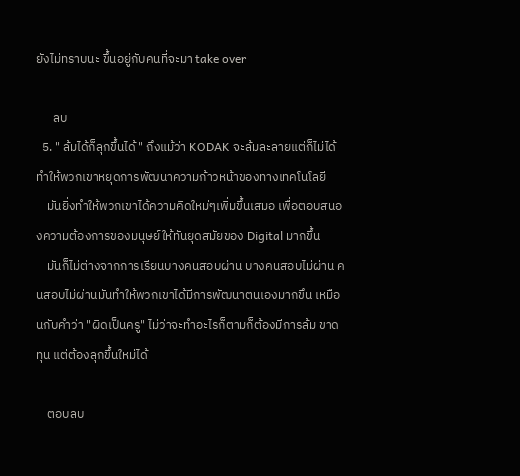ยังไม่ทราบนะ ขึ้นอยู่กับคนที่จะมา take over

      ลบ
  5. " ล้มได้ก็ลุกขึ้นได้ " ถึงแม้ว่า KODAK จะล้มละลายแต่ก็ไม่ได้ทำให้พวกเขาหยุดการพัฒนาความก้าวหน้าของทางเทคโนโลยี
    มันยิ่งทำให้พวกเขาได้ความคิดใหม่ๆเพิ่มขึ้นเสมอ เพื่อตอบสนองความต้องการของมนุษย์ให้ทันยุดสมัยของ Digital มากขึ้น
    มันก็ไม่ต่างจากการเรียนบางคนสอบผ่าน บางคนสอบไม่ผ่าน คนสอบไม่ผ่านมันทำให้พวกเขาได้มีการพัฒนาตนเองมากขึน เหมือนกับคำว่า "ผิดเป็นครู" ไม่ว่าจะทำอะไรก็ตามก็ต้องมีการล้ม ขาดทุน แต่ต้องลุกขึ้นใหม่ได้

    ตอบลบ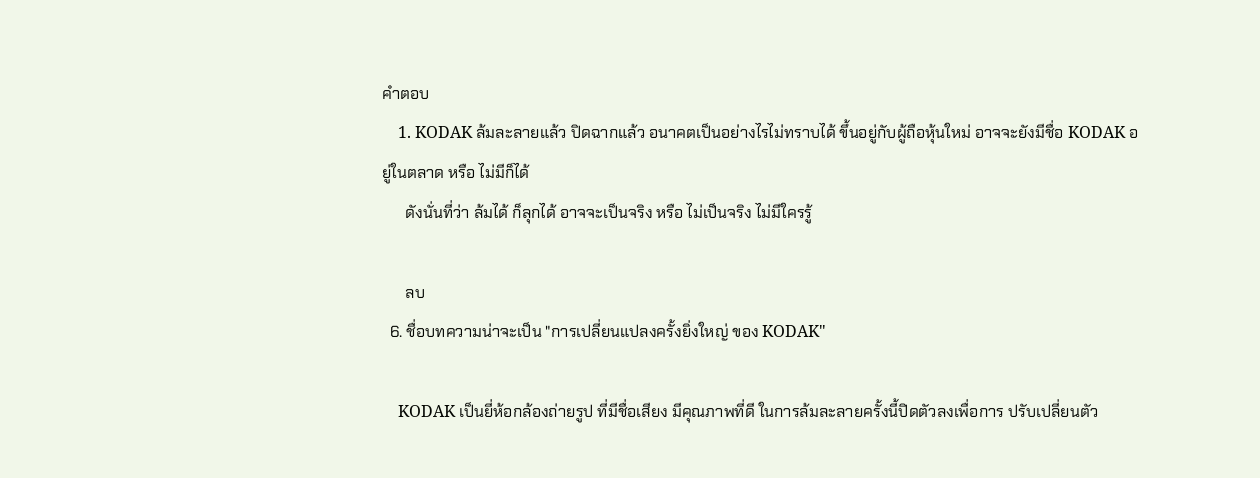คำตอบ
    1. KODAK ล้มละลายแล้ว ปิดฉากแล้ว อนาคตเป็นอย่างไรไม่ทราบได้ ขึ้นอยู่กับผู้ถือหุ้นใหม่ อาจจะยังมีชื่อ KODAK อยู่ในตลาด หรือ ไม่มีก็ได้
      ดังนั่นที่ว่า ล้มได้ ก็ลุกได้ อาจจะเป็นจริง หรือ ไม่เป็นจริง ไม่มีใครรู้

      ลบ
  6. ชื่อบทความน่าจะเป็น "การเปลี่ยนแปลงครั้งยิ่งใหญ่ ของ KODAK"

    KODAK เป็นยี่ห้อกล้องถ่ายรูป ที่มีชื่อเสียง มีคุณภาพที่ดี ในการล้มละลายครั้งนี้ปิดตัวลงเพื่อการ ปรับเปลี่ยนตัว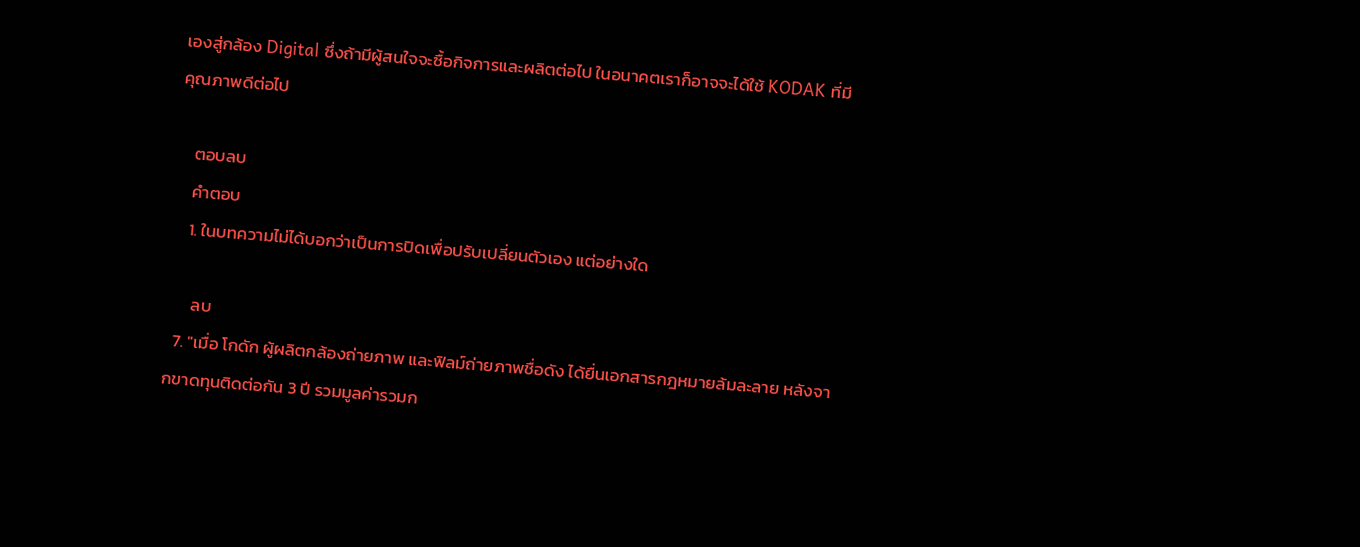เองสู่กล้อง Digital ซึ่งถ้ามีผู้สนใจจะซื้อกิจการและผลิตต่อไป ในอนาคตเราก็อาจจะได้ใช้ KODAK ที่มีคุณภาพดีต่อไป

    ตอบลบ
    คำตอบ
    1. ในบทความไม่ได้บอกว่าเป็นการปิดเพื่อปรับเปลี่ยนตัวเอง แต่อย่างใด

      ลบ
  7. "เมื่อ โกดัก ผู้ผลิตกล้องถ่ายภาพ และฟิลม์ถ่ายภาพชื่อดัง ได้ยื่นเอกสารกฎหมายล้มละลาย หลังจากขาดทุนติดต่อกัน 3 ปี รวมมูลค่ารวมก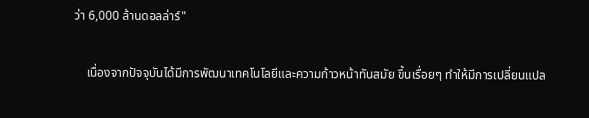ว่า 6,000 ล้านดอลล่าร์"

    เนื่องจากปัจจุบันได้มีการพัฒนาเทคโนโลยีและความก้าวหน้าทันสมัย ขึ้นเรื่อยๆ ทำให้มีการเปลี่ยนแปล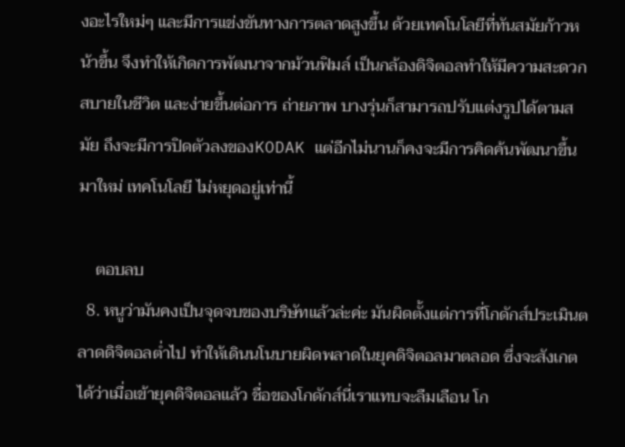งอะไรใหม่ๆ และมีการแข่งขันทางการตลาดสูงขึ้น ด้วยเทคโนโลยีที่ทันสมัยก้าวหน้าขึ้น จึงทำให้เกิดการพัฒนาจากม้วนฟิมล์ เป็นกล้องดิจิตอลทำให้มีความสะดวกสบายในชีวิต และง่ายขึ้นต่อการ ถ่ายภาพ บางรุ่นก็สามารถปรับแต่งรูปได้ตามสมัย ถึงจะมีการปิดตัวลงของKODAK แต่อีกไม่นานก็คงจะมีการคิดค้นพัฒนาขึ้นมาใหม่ เทคโนโลยี ไม่หยุดอยู่เท่านี้

    ตอบลบ
  8. หนูว่ามันคงเป็นจุดจบของบริษัทแล้วล่ะค่ะ มันผิดตั้งแต่การที่โกดักส์ประเมินตลาดดิจิตอลต่ำไป ทำให้เดินนโนบายผิดพลาดในยุคดิจิตอลมาตลอด ซึ่งจะสังเกตได้ว่าเมื่อเข้ายุคดิจิตอลแล้ว ชื่อของโกดักส์นี่เราแทบจะลืมเลือน โก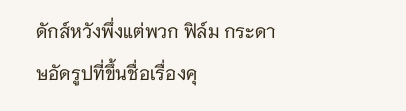ดักส์หวังพึ่งแต่พวก ฟิล์ม กระดาษอัดรูปที่ขึ้นชื่อเรื่องคุ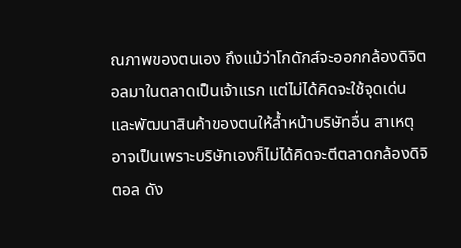ณภาพของตนเอง ถึงแม้ว่าโกดักส์จะออกกล้องดิจิตอลมาในตลาดเป็นเจ้าแรก แต่ไม่ได้คิดจะใช้จุดเด่นและพัฒนาสินค้าของตนให้ล้ำหน้าบริษัทอื่น สาเหตุอาจเป็นเพราะบริษัทเองก็ไม่ได้คิดจะตีตลาดกล้องดิจิตอล ดัง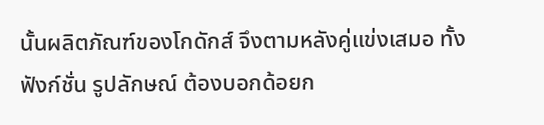นั้นผลิตภัณฑ์ของโกดักส์ จึงตามหลังคู่แข่งเสมอ ทั้งฟังก์ชั่น รูปลักษณ์ ต้องบอกด้อยก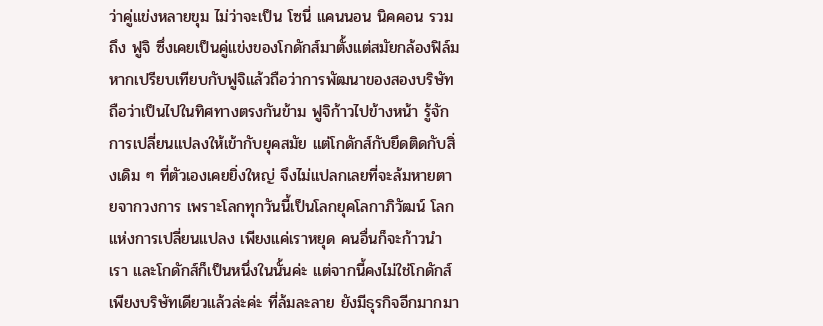ว่าคู่แข่งหลายขุม ไม่ว่าจะเป็น โซนี่ แคนนอน นิคคอน รวมถึง ฟูจิ ซึ่งเคยเป็นคู่แข่งของโกดักส์มาตั้งแต่สมัยกล้องฟิล์ม หากเปรียบเทียบกับฟูจิแล้วถือว่าการพัฒนาของสองบริษัทถือว่าเป็นไปในทิศทางตรงกันข้าม ฟูจิก้าวไปข้างหน้า รู้จักการเปลี่ยนแปลงให้เข้ากับยุคสมัย แต่โกดักส์กับยึดติดกับสิ่งเดิม ๆ ที่ตัวเองเคยยิ่งใหญ่ จึงไม่แปลกเลยที่จะล้มหายตายจากวงการ เพราะโลกทุกวันนี้เป็นโลกยุคโลกาภิวัฒน์ โลกแห่งการเปลี่ยนแปลง เพียงแค่เราหยุด คนอื่นก็จะก้าวนำเรา และโกดักส์ก็เป็นหนึ่งในนั้นค่ะ แต่จากนี้คงไม่ใช่โกดักส์เพียงบริษัทเดียวแล้วล่ะค่ะ ที่ล้มละลาย ยังมีธุรกิจอีกมากมา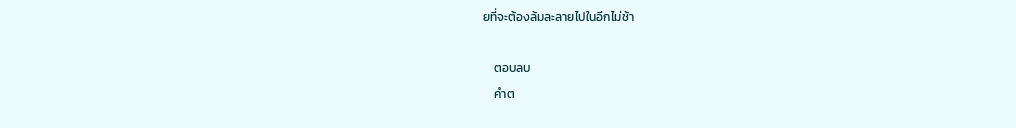ยที่จะต้องล้มละลายไปในอีกไม่ช้า

    ตอบลบ
    คำต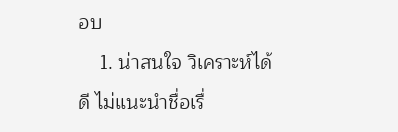อบ
    1. น่าสนใจ วิเคราะห์ได้ดี ไม่แนะนำชื่อเรื่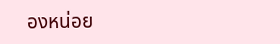องหน่อย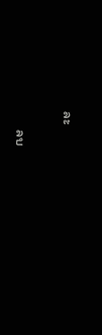ละ

      ลบ